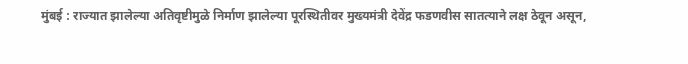मुंबई : राज्यात झालेल्या अतिवृष्टीमुळे निर्माण झालेल्या पूरस्थितीवर मुख्यमंत्री देवेंद्र फडणवीस सातत्याने लक्ष ठेवून असून,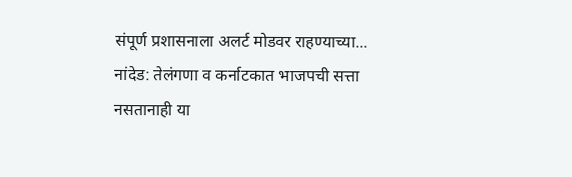संपूर्ण प्रशासनाला अलर्ट मोडवर राहण्याच्या...
नांदेड: तेलंगणा व कर्नाटकात भाजपची सत्ता नसतानाही या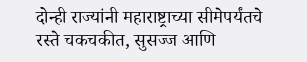दोन्ही राज्यांनी महाराष्ट्राच्या सीमेपर्यंतचे रस्ते चकचकीत, सुसज्ज आणि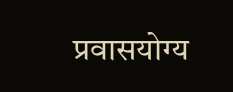प्रवासयोग्य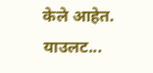केले आहेत. याउलट...